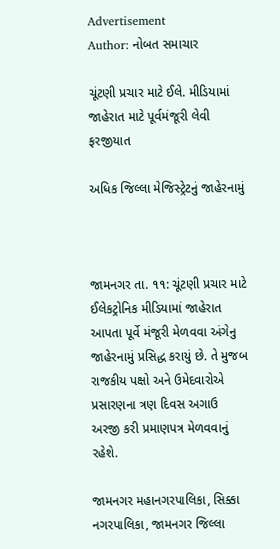Advertisement
Author: નોબત સમાચાર

ચૂંટણી પ્રચાર માટે ઈલે. મીડિયામાં જાહેરાત માટે પૂર્વમંજૂરી લેવી ફરજીયાત

અધિક જિલ્લા મેજિસ્ટ્રેટનું જાહેરનામું



જામનગર તા. ૧૧: ચૂંટણી પ્રચાર માટે ઈલેકટ્રોનિક મીડિયામાં જાહેરાત આપતા પૂર્વે મંજૂરી મેળવવા અંગેનુ જાહેરનામું પ્રસિદ્ધ કરાયું છે. તે મુજબ રાજકીય પક્ષો અને ઉમેદવારોએ પ્રસારણના ત્રણ દિવસ અગાઉ અરજી કરી પ્રમાણપત્ર મેળવવાનું રહેશે.

જામનગર મહાનગરપાલિકા, સિક્કા નગરપાલિકા, જામનગર જિલ્લા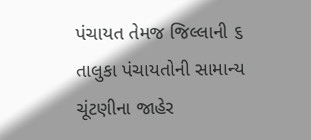પંચાયત તેમજ જિલ્લાની ૬ તાલુકા પંચાયતોની સામાન્ય ચૂંટણીના જાહેર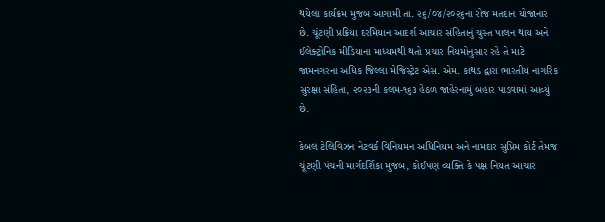થયેલા કાર્યક્રમ મુજબ આગામી તા. ૨૬/૦૪/૨૦૨૬ના રોજ મતદાન યોજાનાર છે. ચૂંટણી પ્રક્રિયા દરમિયાન આદર્શ આચાર સંહિતાનું ચુસ્ત પાલન થાય અને ઈલેક્ટ્રોનિક મીડિયાના માધ્યમથી થતો પ્રચાર નિયમોનુસાર રહે તે માટે જામનગરના અધિક જિલ્લા મેજિસ્ટ્રેટ એસ. એમ. કાથડ દ્વારા ભારતીય નાગરિક સુરક્ષા સંહિતા, ૨૦૨૩ની કલમ-૧૬૩ હેઠળ જાહેરનામું બહાર પાડવામાં આવ્યું છે.

કેબલ ટેલિવિઝન નેટવર્ક વિનિયમન અધિનિયમ અને નામદાર સુપ્રિમ કોર્ટ તેમજ ચૂંટણી પંચની માર્ગદર્શિકા મુજબ, કોઈપણ વ્યક્તિ કે પક્ષ નિયત આચાર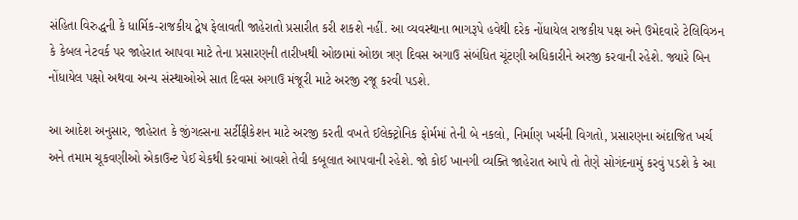સંહિતા વિરુદ્ધની કે ધાર્મિક-રાજકીય દ્વેષ ફેલાવતી જાહેરાતો પ્રસારીત કરી શકશે નહીં. આ વ્યવસ્થાના ભાગરૂપે હવેથી દરેક નોંધાયેલ રાજકીય પક્ષ અને ઉમેદવારે ટેલિવિઝન કે કેબલ નેટવર્ક પર જાહેરાત આપવા માટે તેના પ્રસારણની તારીખથી ઓછામાં ઓછા ત્રણ દિવસ અગાઉ સંબંધિત ચૂંટણી અધિકારીને અરજી કરવાની રહેશે. જ્યારે બિન નોંધાયેલ પક્ષો અથવા અન્ય સંસ્થાઓએ સાત દિવસ અગાઉ મંજૂરી માટે અરજી રજૂ કરવી પડશે.

આ આદેશ અનુસાર, જાહેરાત કે જીંગલ્સના સર્ટીફીકેશન માટે અરજી કરતી વખતે ઈલેક્ટ્રોનિક ફોર્મમાં તેની બે નકલો, નિર્માણ ખર્ચની વિગતો, પ્રસારણના અંદાજિત ખર્ચ અને તમામ ચૂકવણીઓ એકાઉન્ટ પેઈ ચેકથી કરવામાં આવશે તેવી કબૂલાત આપવાની રહેશે. જો કોઈ ખાનગી વ્યક્તિ જાહેરાત આપે તો તેણે સોગંદનામું કરવું પડશે કે આ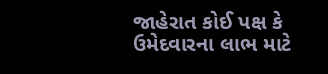જાહેરાત કોઈ પક્ષ કે ઉમેદવારના લાભ માટે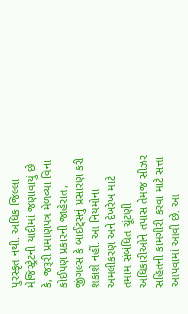પુરસ્કૃત નથી. અધિક જિલ્લા મેજિસ્ટ્રેટની યાદીમાં જણાવાયું છે કે, જરૂરી પ્રમાણપત્ર મેળવ્યા વિના કોઈપણ પ્રકારની જાહેરાત, જીંગલ્સ કે બાઈટ્સનું પ્રસારણ કરી શકાશે નહીં. આ નિયમોના અમલીકરણ અને દેખરેખ માટે તમામ સંબંધિત ચૂંટણી અધિકારીઓને તપાસ તેમજ સીઝર સહિતની કામગીરી કરવા માટે સત્તા આપવામાં આવી છે. આ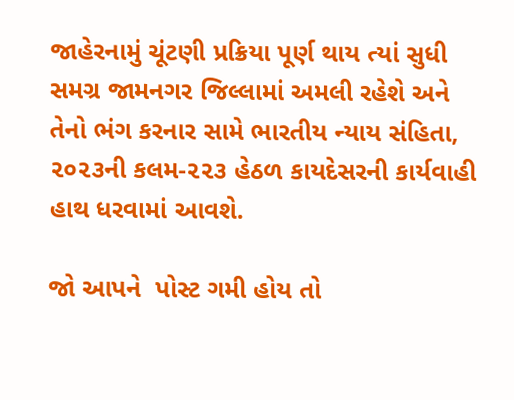જાહેરનામું ચૂંટણી પ્રક્રિયા પૂર્ણ થાય ત્યાં સુધી સમગ્ર જામનગર જિલ્લામાં અમલી રહેશે અને તેનો ભંગ કરનાર સામે ભારતીય ન્યાય સંહિતા, ૨૦૨૩ની કલમ-૨૨૩ હેઠળ કાયદેસરની કાર્યવાહી હાથ ધરવામાં આવશે.

જો આપને  પોસ્ટ ગમી હોય તો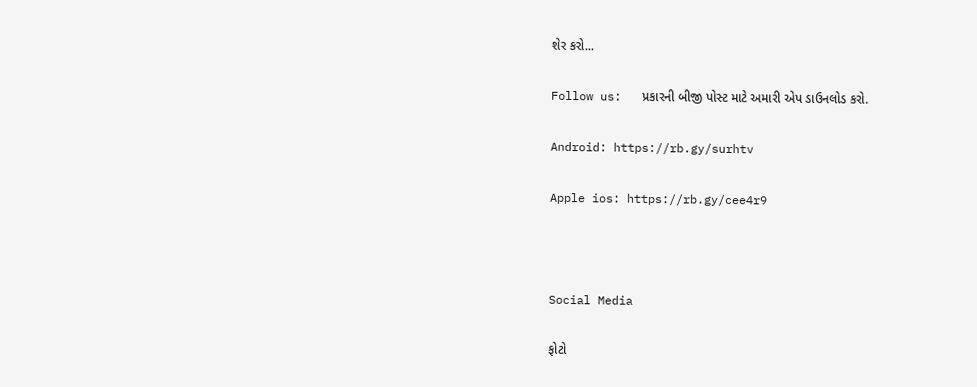શેર કરો...

Follow us:   પ્રકારની બીજી પોસ્ટ માટે અમારી એપ ડાઉનલોડ કરો.

Android: https://rb.gy/surhtv

Apple ios: https://rb.gy/cee4r9



Social Media

ફોટો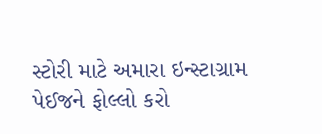સ્ટોરી માટે અમારા ઇન્સ્ટાગ્રામ પેઈજને ફોલ્લો કરો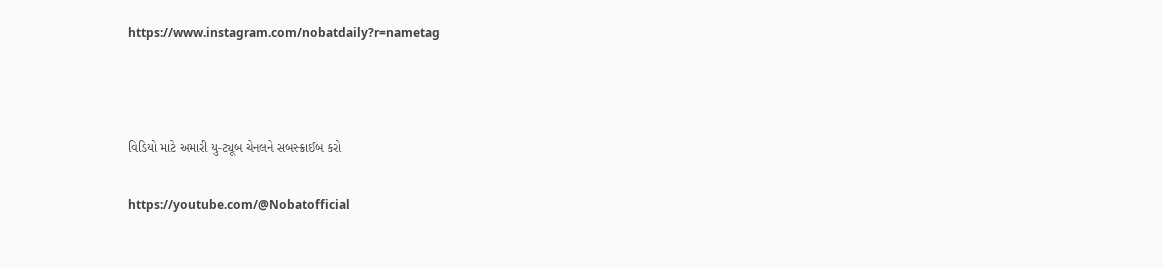https://www.instagram.com/nobatdaily?r=nametag



વિડિયો માટે અમારી યુ-ટ્યૂબ ચેનલને સબસ્ક્રાઈબ કરો

https://youtube.com/@Nobatofficial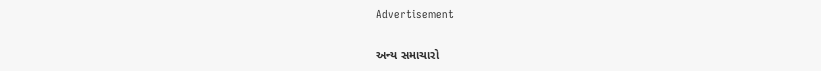Advertisement

અન્ય સમાચારો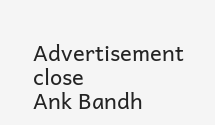Advertisement
close
Ank Bandh